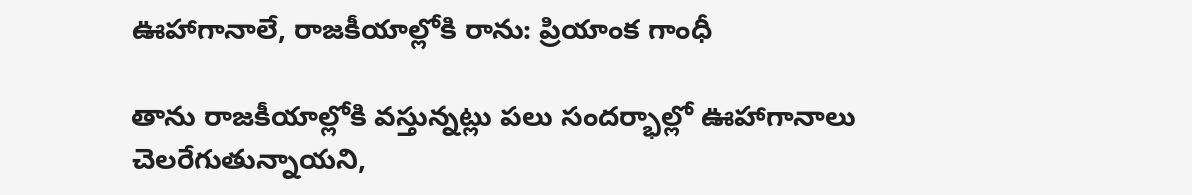ఊహాగానాలే, రాజకీయాల్లోకి రాను: ప్రియాంక గాంధీ

తాను రాజకీయాల్లోకి వస్తున్నట్లు పలు సందర్భాల్లో ఊహాగానాలు చెలరేగుతున్నాయని,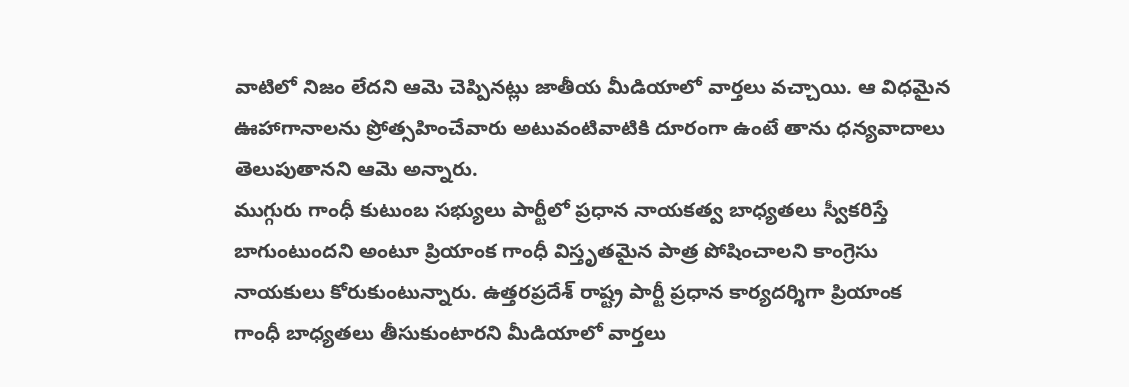వాటిలో నిజం లేదని ఆమె చెప్పినట్లు జాతీయ మీడియాలో వార్తలు వచ్చాయి. ఆ విధమైన ఊహాగానాలను ప్రోత్సహించేవారు అటువంటివాటికి దూరంగా ఉంటే తాను ధన్యవాదాలు తెలుపుతానని ఆమె అన్నారు.
ముగ్గురు గాంధీ కుటుంబ సభ్యులు పార్టీలో ప్రధాన నాయకత్వ బాధ్యతలు స్వీకరిస్తే బాగుంటుందని అంటూ ప్రియాంక గాంధీ విస్తృతమైన పాత్ర పోషించాలని కాంగ్రెసు నాయకులు కోరుకుంటున్నారు. ఉత్తరప్రదేశ్ రాష్ట్ర పార్టీ ప్రధాన కార్యదర్శిగా ప్రియాంక గాంధీ బాధ్యతలు తీసుకుంటారని మీడియాలో వార్తలు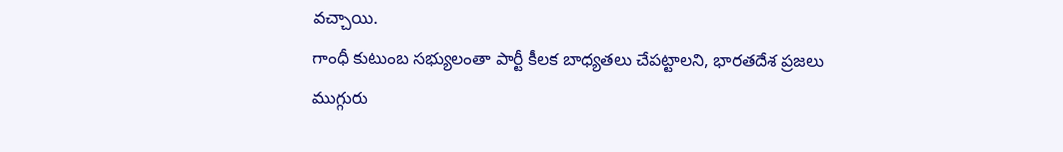వచ్చాయి.
గాంధీ కుటుంబ సభ్యులంతా పార్టీ కీలక బాధ్యతలు చేపట్టాలని, భారతదేశ ప్రజలు ముగ్గురు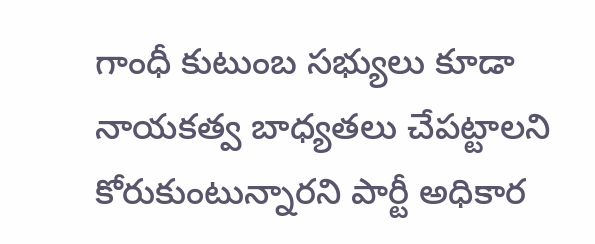గాంధీ కుటుంబ సభ్యులు కూడా నాయకత్వ బాధ్యతలు చేపట్టాలని కోరుకుంటున్నారని పార్టీ అధికార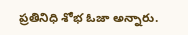ప్రతినిధి శోభ ఓజా అన్నారు.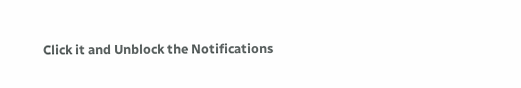Click it and Unblock the Notifications